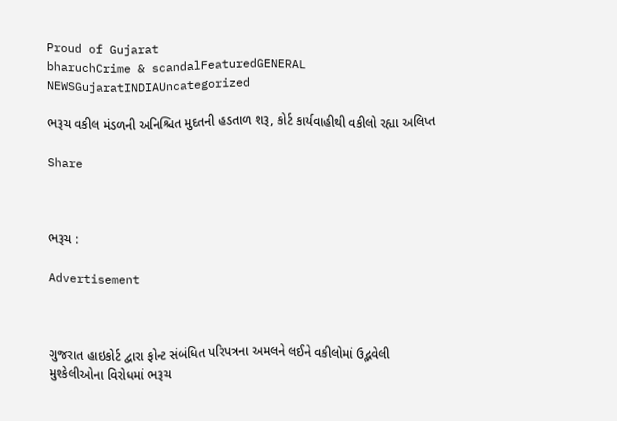Proud of Gujarat
bharuchCrime & scandalFeaturedGENERAL NEWSGujaratINDIAUncategorized

ભરૂચ વકીલ મંડળની અનિશ્ચિત મુદતની હડતાળ શરૂ, કોર્ટ કાર્યવાહીથી વકીલો રહ્યા અલિપ્ત

Share



ભરૂચ :

Advertisement



ગુજરાત હાઇકોર્ટ દ્વારા ફોન્ટ સંબંધિત પરિપત્રના અમલને લઈને વકીલોમાં ઉદ્ભવેલી મુશ્કેલીઓના વિરોધમાં ભરૂચ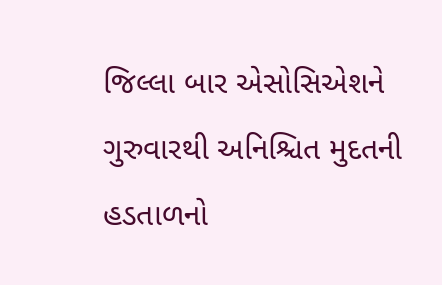જિલ્લા બાર એસોસિએશને ગુરુવારથી અનિશ્ચિત મુદતની હડતાળનો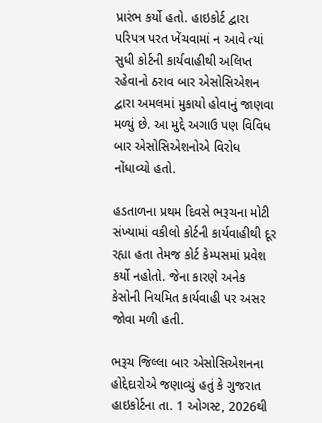પ્રારંભ કર્યો હતો. હાઇકોર્ટ દ્વારા પરિપત્ર પરત ખેંચવામાં ન આવે ત્યાં સુધી કોર્ટની કાર્યવાહીથી અલિપ્ત રહેવાનો ઠરાવ બાર એસોસિએશન દ્વારા અમલમાં મુકાયો હોવાનું જાણવા મળ્યું છે. આ મુદ્દે અગાઉ પણ વિવિધ બાર એસોસિએશનોએ વિરોધ નોંધાવ્યો હતો.

હડતાળના પ્રથમ દિવસે ભરૂચના મોટી સંખ્યામાં વકીલો કોર્ટની કાર્યવાહીથી દૂર રહ્યા હતા તેમજ કોર્ટ કેમ્પસમાં પ્રવેશ કર્યો નહોતો. જેના કારણે અનેક કેસોની નિયમિત કાર્યવાહી પર અસર જોવા મળી હતી.

ભરૂચ જિલ્લા બાર એસોસિએશનના હોદ્દેદારોએ જણાવ્યું હતું કે ગુજરાત હાઇકોર્ટના તા. 1 ઓગસ્ટ, 2026થી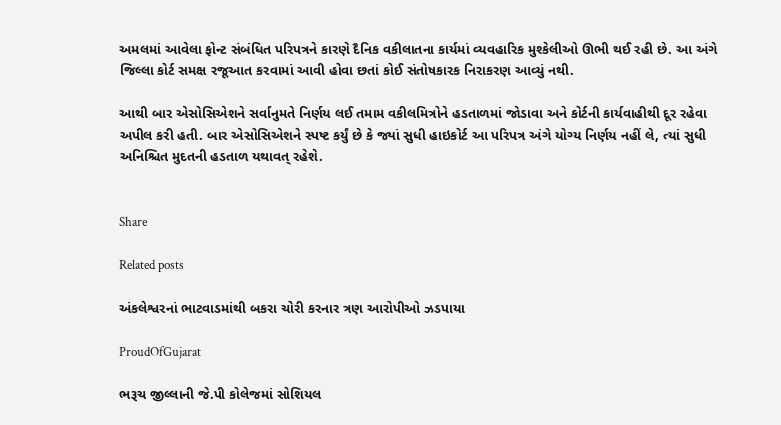અમલમાં આવેલા ફોન્ટ સંબંધિત પરિપત્રને કારણે દૈનિક વકીલાતના કાર્યમાં વ્યવહારિક મુશ્કેલીઓ ઊભી થઈ રહી છે. આ અંગે જિલ્લા કોર્ટ સમક્ષ રજૂઆત કરવામાં આવી હોવા છતાં કોઈ સંતોષકારક નિરાકરણ આવ્યું નથી.

આથી બાર એસોસિએશને સર્વાનુમતે નિર્ણય લઈ તમામ વકીલમિત્રોને હડતાળમાં જોડાવા અને કોર્ટની કાર્યવાહીથી દૂર રહેવા અપીલ કરી હતી. બાર એસોસિએશને સ્પષ્ટ કર્યું છે કે જ્યાં સુધી હાઇકોર્ટ આ પરિપત્ર અંગે યોગ્ય નિર્ણય નહીં લે, ત્યાં સુધી અનિશ્ચિત મુદતની હડતાળ યથાવત્ રહેશે.


Share

Related posts

અંકલેશ્વરનાં ભાટવાડમાંથી બકરા ચોરી કરનાર ત્રણ આરોપીઓ ઝડપાયા

ProudOfGujarat

ભરૂચ જીલ્લાની જે.પી કોલેજમાં સોશિયલ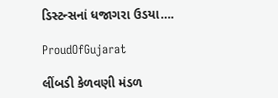ડિસ્ટન્સનાં ધજાગરા ઉડયા….

ProudOfGujarat

લીંબડી કેળવણી મંડળ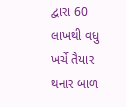દ્વારા 60 લાખથી વધુ ખર્ચે તૈયાર થનાર બાળ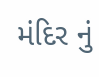મંદિર નું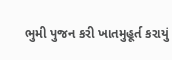ભુમી પુજન કરી ખાતમુહૂર્ત કરાયું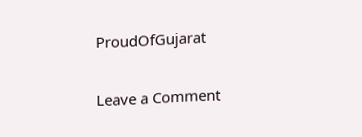ProudOfGujarat

Leave a Comment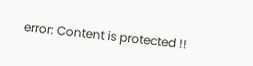error: Content is protected !!